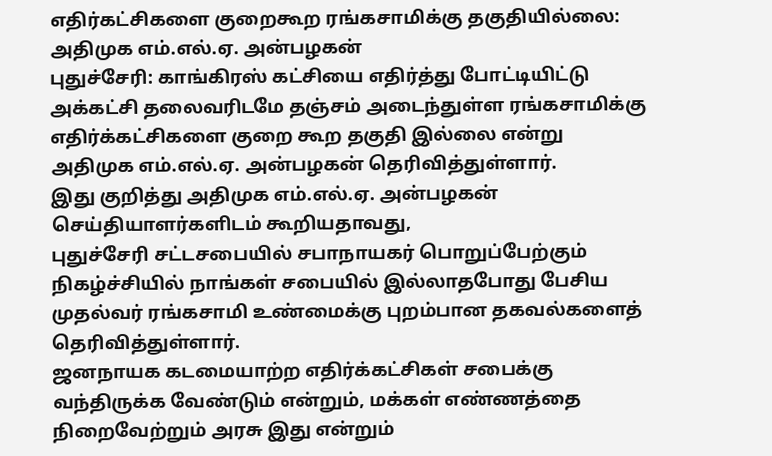எதிர்கட்சிகளை குறைகூற ரங்கசாமிக்கு தகுதியில்லை: அதிமுக எம்.எல்.ஏ. அன்பழகன்
புதுச்சேரி: காங்கிரஸ் கட்சியை எதிர்த்து போட்டியிட்டு அக்கட்சி தலைவரிடமே தஞ்சம் அடைந்துள்ள ரங்கசாமிக்கு எதிர்க்கட்சிகளை குறை கூற தகுதி இல்லை என்று அதிமுக எம்.எல்.ஏ. அன்பழகன் தெரிவித்துள்ளார்.
இது குறித்து அதிமுக எம்.எல்.ஏ. அன்பழகன் செய்தியாளர்களிடம் கூறியதாவது,
புதுச்சேரி சட்டசபையில் சபாநாயகர் பொறுப்பேற்கும் நிகழ்ச்சியில் நாங்கள் சபையில் இல்லாதபோது பேசிய முதல்வர் ரங்கசாமி உண்மைக்கு புறம்பான தகவல்களைத் தெரிவித்துள்ளார்.
ஜனநாயக கடமையாற்ற எதிர்க்கட்சிகள் சபைக்கு வந்திருக்க வேண்டும் என்றும், மக்கள் எண்ணத்தை நிறைவேற்றும் அரசு இது என்றும்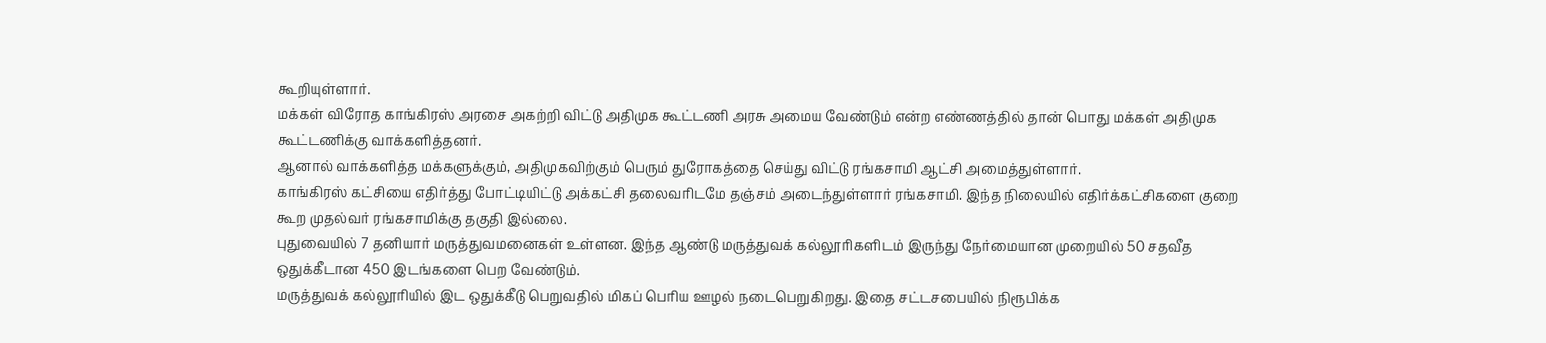கூறியுள்ளார்.
மக்கள் விரோத காங்கிரஸ் அரசை அகற்றி விட்டு அதிமுக கூட்டணி அரசு அமைய வேண்டும் என்ற எண்ணத்தில் தான் பொது மக்கள் அதிமுக கூட்டணிக்கு வாக்களித்தனர்.
ஆனால் வாக்களித்த மக்களுக்கும், அதிமுகவிற்கும் பெரும் துரோகத்தை செய்து விட்டு ரங்கசாமி ஆட்சி அமைத்துள்ளார்.
காங்கிரஸ் கட்சியை எதிர்த்து போட்டியிட்டு அக்கட்சி தலைவரிடமே தஞ்சம் அடைந்துள்ளார் ரங்கசாமி. இந்த நிலையில் எதிர்க்கட்சிகளை குறை கூற முதல்வர் ரங்கசாமிக்கு தகுதி இல்லை.
புதுவையில் 7 தனியார் மருத்துவமனைகள் உள்ளன. இந்த ஆண்டு மருத்துவக் கல்லூரிகளிடம் இருந்து நேர்மையான முறையில் 50 சதவீத ஒதுக்கீடான 450 இடங்களை பெற வேண்டும்.
மருத்துவக் கல்லூரியில் இட ஒதுக்கீடு பெறுவதில் மிகப் பெரிய ஊழல் நடைபெறுகிறது. இதை சட்டசபையில் நிரூபிக்க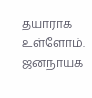தயாராக உள்ளோம்.
ஜனநாயக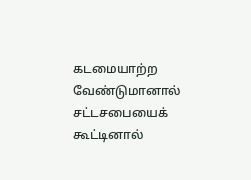கடமையாற்ற வேண்டுமானால் சட்டசபையைக் கூட்டினால்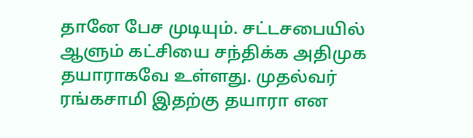தானே பேச முடியும். சட்டசபையில் ஆளும் கட்சியை சந்திக்க அதிமுக தயாராகவே உள்ளது. முதல்வர் ரங்கசாமி இதற்கு தயாரா என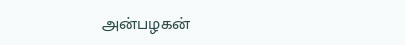அன்பழகன்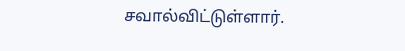சவால்விட்டுள்ளார்.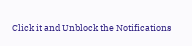Click it and Unblock the Notifications